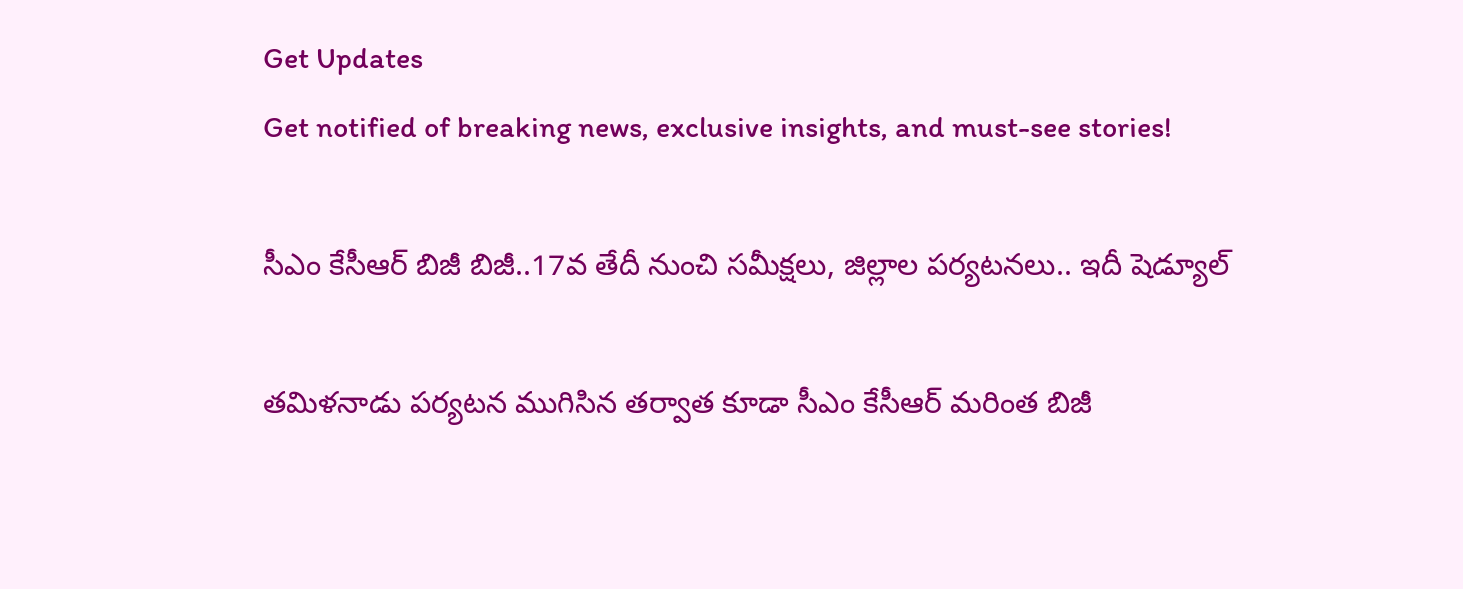Get Updates
Get notified of breaking news, exclusive insights, and must-see stories!

సీఎం కేసీఆర్ బిజీ బిజీ..17వ తేదీ నుంచి సమీక్షలు, జిల్లాల పర్యటనలు.. ఇదీ షెడ్యూల్

తమిళనాడు పర్యటన ముగిసిన తర్వాత కూడా సీఎం కేసీఆర్ మరింత బిజీ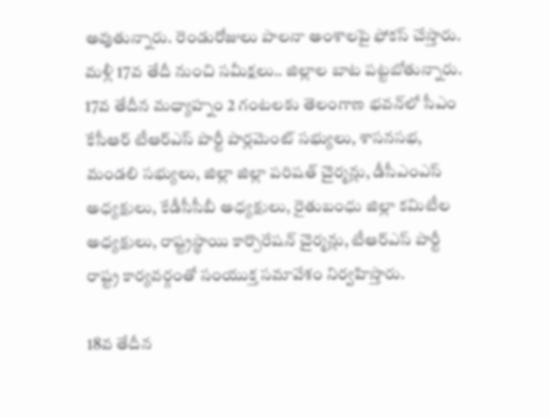అవుతున్నారు. రెండురోజులు పాలనా అంశాలపై ఫోకస్ చేస్తారు. మళ్లీ 17వ తేదీ నుంచి సమీక్షలు.. జిల్లాల బాట పట్టబోతున్నారు. 17వ తేదీన మధ్యాహ్నం 2 గంటలకు తెలంగాణ భవన్‌లో సీఎం కేసీఆర్‌ టీఆర్‌ఎస్‌ పార్టీ పార్లమెంట్‌ సభ్యులు, శాసనసభ, మండలి సభ్యులు, జిల్లా జిల్లా పరిషత్ చైర్మన్లు, డీసీఎంఎస్‌ అధ్యక్షులు, కేడీసీసీబీ అధ్యక్షులు, రైతుబంధు జిల్లా కమిటీల అధ్యక్షులు, రాష్ట్రస్థాయి కార్పొరేషన్ చైర్మన్లు, టీఆర్ఎస్ పార్టీ రాష్ట్ర కార్యవర్గంతో సంయుక్త సమావేశం నిర్వహిస్తారు.

18వ తేదీన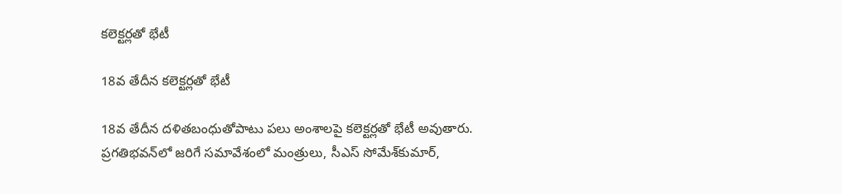కలెక్టర్లతో భేటీ

18వ తేదీన కలెక్టర్లతో భేటీ

18వ తేదీన దళితబంధుతోపాటు పలు అంశాలపై కలెక్టర్లతో భేటీ అవుతారు. ప్రగతిభవన్‌లో జరిగే సమావేశంలో మంత్రులు, సీఎస్‌ సోమేశ్‌కుమార్‌,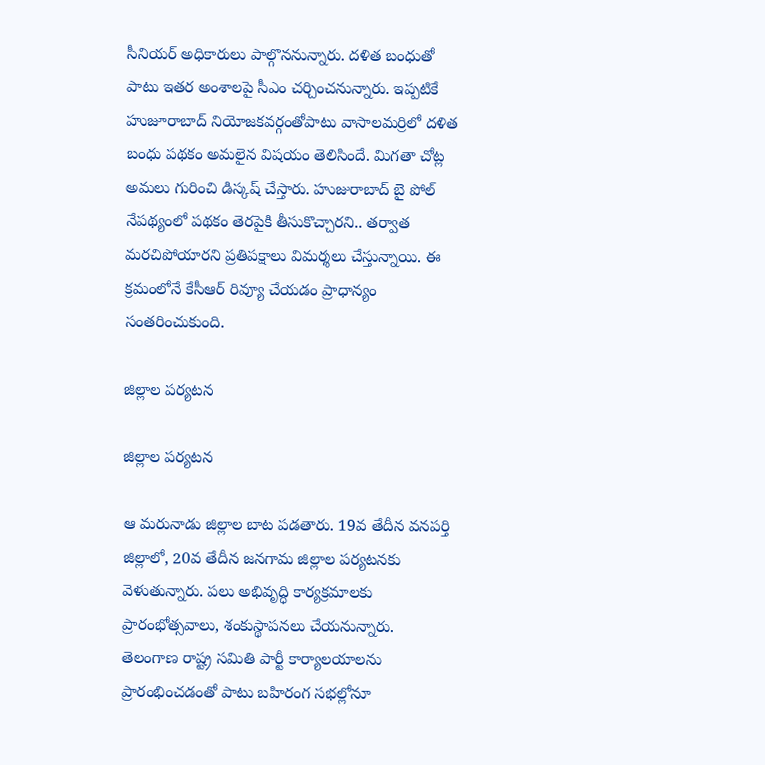సీనియర్‌ అధికారులు పాల్గొననున్నారు. ద‌ళిత బంధుతో పాటు ఇత‌ర అంశాల‌పై సీఎం చ‌ర్చించ‌నున్నారు. ఇప్ప‌టికే హుజూరాబాద్ నియోజ‌క‌వ‌ర్గంతోపాటు వాసాల‌మ‌ర్రిలో ద‌ళిత బంధు ప‌థ‌కం అమ‌లైన విష‌యం తెలిసిందే. మిగతా చోట్ల అమలు గురించి డిస్కష్ చేస్తారు. హుజురాబాద్ బై పోల్ నేపథ్యంలో పథకం తెరపైకి తీసుకొచ్చారని.. తర్వాత మరచిపోయారని ప్రతిపక్షాలు విమర్శలు చేస్తున్నాయి. ఈ క్రమంలోనే కేసీఆర్ రివ్యూ చేయడం ప్రాధాన్యం సంతరించుకుంది.

జిల్లాల పర్యటన

జిల్లాల పర్యటన

ఆ మరునాడు జిల్లాల బాట పడతారు. 19వ తేదీన వనపర్తి జిల్లాలో, 20వ తేదీన జనగామ జిల్లాల పర్యటనకు వెళుతున్నారు. పలు అభివృద్ధి కార్యక్రమాలకు ప్రారంభోత్సవాలు, శంకుస్థాపనలు చేయనున్నారు. తెలంగాణ రాష్ట్ర సమితి పార్టీ కార్యాలయాలను ప్రారంభించడంతో పాటు బహిరంగ సభల్లోనూ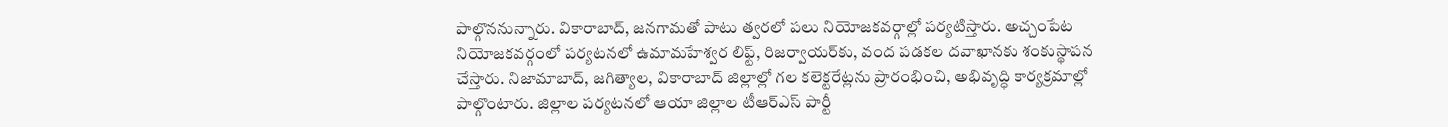పాల్గొననున్నారు. వికారాబాద్‌, జనగామతో పాటు త్వరలో పలు నియోజకవర్గాల్లో పర్యటిస్తారు. అచ్చంపేట నియోజకవర్గంలో పర్యటనలో ఉమామహేశ్వర లిఫ్ట్‌, రిజర్వాయర్‌కు, వంద పడకల దవాఖానకు శంకుస్థాపన చేస్తారు. నిజామాబాద్‌, జగిత్యాల, వికారాబాద్ జిల్లాల్లో గల కలెక్టరేట్లను ప్రారంభించి, అభివృద్ధి కార్యక్రమాల్లో పాల్గొంటారు. జిల్లాల పర్యటనలో ఆయా జిల్లాల టీఆర్ఎస్ పార్టీ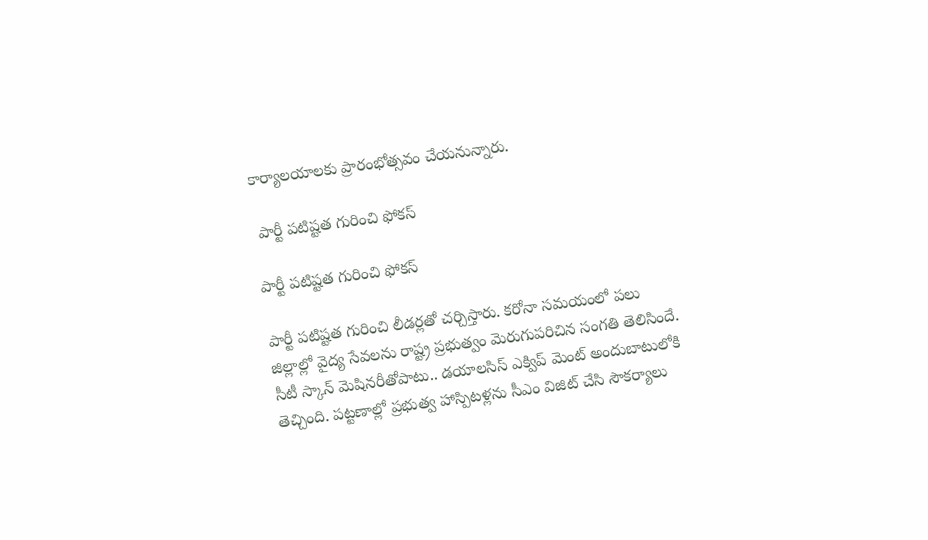కార్యాలయాలకు ప్రారంభోత్సవం చేయనున్నారు.

 పార్టీ పటిష్టత గురించి ఫోకస్

పార్టీ పటిష్టత గురించి ఫోకస్

పార్టీ పటిష్టత గురించి లీడర్లతో చర్చిస్తారు. కరోనా సమయంలో పలు జిల్లాల్లో వైద్య సేవలను రాష్ట్ర ప్రభుత్వం మెరుగుపరిచిన సంగతి తెలిసిందే. సీటీ స్కాన్ మెషినరీతోపాటు.. డయాలసిస్ ఎక్విప్ మెంట్ అందుబాటులోకి తెచ్చింది. పట్టణాల్లో ప్రభుత్వ హాస్పిటళ్లను సీఎం విజిట్ చేసి సౌకర్యాలు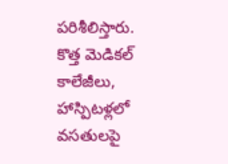పరిశీలిస్తారు. కొత్త మెడికల్ కాలేజీలు, హాస్పిటళ్లలో వసతులపై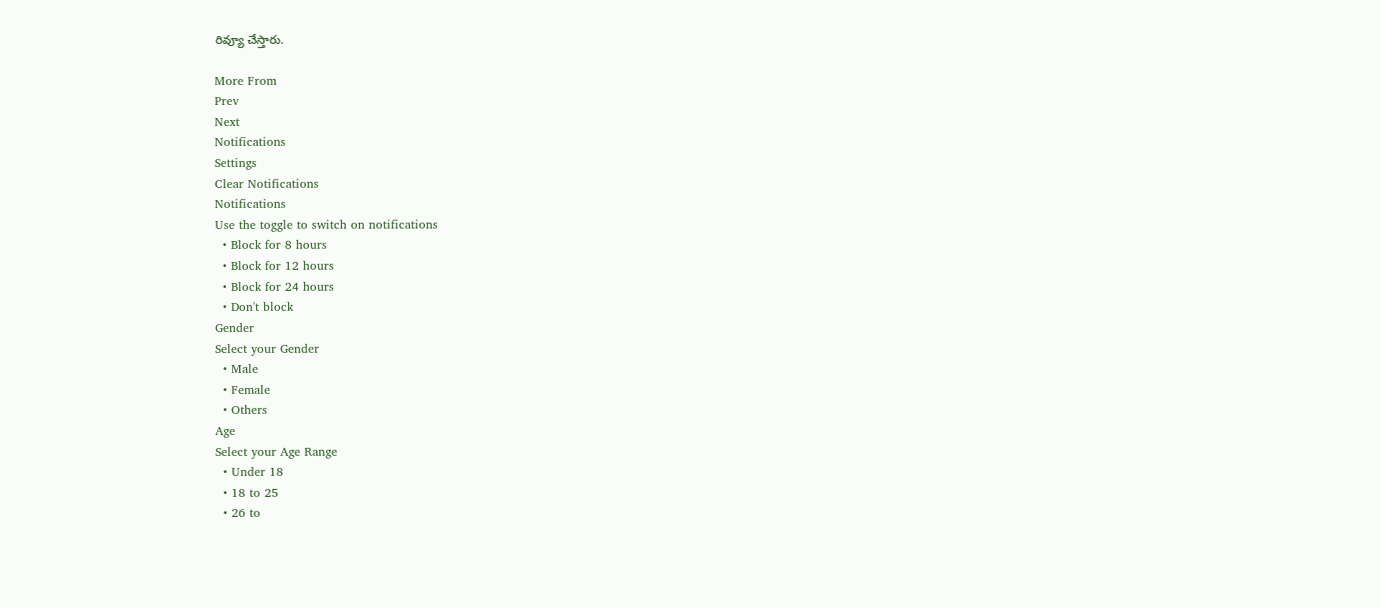రివ్యూ చేస్తారు.

More From
Prev
Next
Notifications
Settings
Clear Notifications
Notifications
Use the toggle to switch on notifications
  • Block for 8 hours
  • Block for 12 hours
  • Block for 24 hours
  • Don't block
Gender
Select your Gender
  • Male
  • Female
  • Others
Age
Select your Age Range
  • Under 18
  • 18 to 25
  • 26 to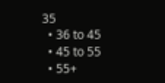35
  • 36 to 45
  • 45 to 55
  • 55+